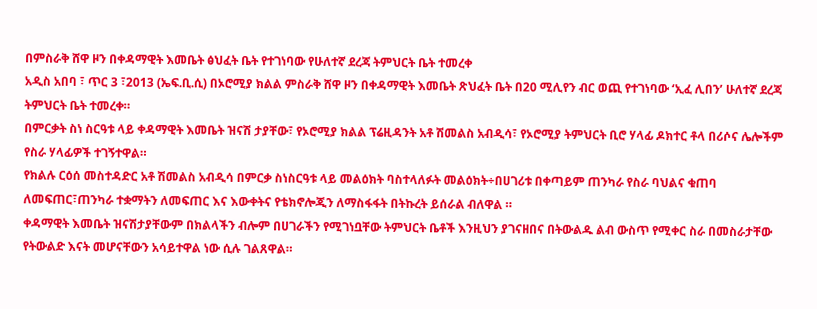በምስራቅ ሸዋ ዞን በቀዳማዊት እመቤት ፅህፈት ቤት የተገነባው የሁለተኛ ደረጃ ትምህርት ቤት ተመረቀ
አዲስ አበባ ፣ ጥር 3 ፣2013 (ኤፍ.ቢ.ሲ) በኦሮሚያ ክልል ምስራቅ ሸዋ ዞን በቀዳማዊት እመቤት ጽህፈት ቤት በ20 ሚሊየን ብር ወጪ የተገነባው ‘ኢፈ ሊበን’ ሁለተኛ ደረጃ ትምህርት ቤት ተመረቀ።
በምርቃት ስነ ስርዓቱ ላይ ቀዳማዊት እመቤት ዝናሽ ታያቸው፣ የኦሮሚያ ክልል ፕሬዚዳንት አቶ ሽመልስ አብዲሳ፣ የኦሮሚያ ትምህርት ቢሮ ሃላፊ ዶክተር ቶላ በሪሶና ሌሎችም የስራ ሃላፊዎች ተገኝተዋል።
የክልሉ ርዕሰ መስተዳድር አቶ ሽመልስ አብዲሳ በምርቃ ስነስርዓቱ ላይ መልዕክት ባስተላለፉት መልዕክት÷በሀገሪቱ በቀጣይም ጠንካራ የስራ ባህልና ቁጠባ ለመፍጠር፣ጠንካራ ተቋማትን ለመፍጠር እና እውቀትና የቴክኖሎጂን ለማስፋፋት በትኩረት ይሰራል ብለዋል ።
ቀዳማዊት እመቤት ዝናሽታያቸውም በክልላችን ብሎም በሀገራችን የሚገነቧቸው ትምህርት ቤቶች እንዚህን ያገናዘበና በትውልዱ ልብ ውስጥ የሚቀር ስራ በመስራታቸው የትውልድ እናት መሆናቸውን አሳይተዋል ነው ሲሉ ገልጸዋል።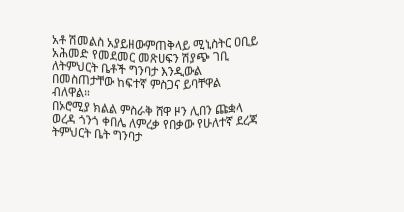አቶ ሽመልስ አያይዘውምጠቅላይ ሚኒስትር ዐቢይ አሕመድ የመደመር መጽሀፍን ሽያጭ ገቢ ለትምህርት ቤቶች ግንባታ እንዲውል በመስጠታቸው ከፍተኛ ምስጋና ይባቸዋል ብለዋል።
በኦሮሚያ ክልል ምስራቅ ሸዋ ዞን ሊበን ጩቋላ ወረዳ ጎንጎ ቀበሌ ለምረቃ የበቃው የሁለተኛ ደረጃ ትምህርት ቤት ግንባታ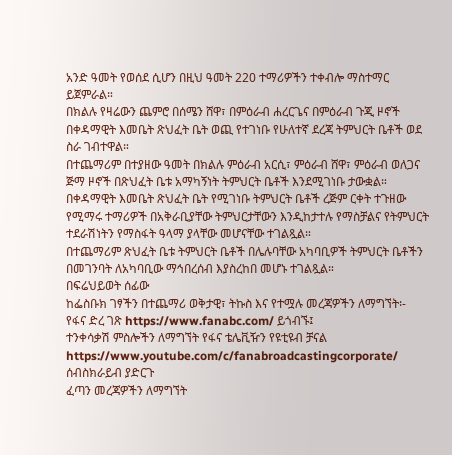አንድ ዓመት የወሰደ ሲሆን በዚህ ዓመት 220 ተማሪዎችን ተቀብሎ ማስተማር ይጀምራል።
በክልሉ የዛሬውን ጨምሮ በሰሜን ሸዋ፣ በምዕራብ ሐረርጌና በምዕራብ ጉጂ ዞኖች በቀዳማዊት እመቤት ጽህፈት ቤት ወጪ የተገነቡ የሁለተኛ ደረጃ ትምህርት ቤቶች ወደ ስራ ገብተዋል።
በተጨማሪም በተያዘው ዓመት በክልሉ ምዕራብ አርሲ፣ ምዕራብ ሸዋ፣ ምዕራብ ወለጋና ጅማ ዞኖች በጽህፈት ቤቱ አማካኝነት ትምህርት ቤቶች እንደሚገነቡ ታውቋል።
በቀዳማዊት እመቤት ጽህፈት ቤት የሚገነቡ ትምህርት ቤቶች ረጅም ርቀት ተጉዘው የሚማሩ ተማሪዎች በአቅራቢያቸው ትምህርታቸውን እንዲከታተሉ የማስቻልና የትምህርት ተደራሽነትን የማስፋት ዓላማ ያላቸው መሆናቸው ተገልጿል።
በተጨማሪም ጽህፈት ቤቱ ትምህርት ቤቶች በሌሉባቸው አካባቢዎች ትምህርት ቤቶችን በመገንባት ለአካባቢው ማኅበረሰብ እያስረከበ መሆኑ ተገልጿል።
በፍሬህይወት ሰፊው
ከፌስቡክ ገፃችን በተጨማሪ ወቅታዊ፣ ትኩስ እና የተሟሉ መረጃዎችን ለማግኘት፡-
የፋና ድረ ገጽ https://www.fanabc.com/ ይጎብኙ፤
ተንቀሳቃሽ ምስሎችን ለማግኘት የፋና ቴሌቪዥን የዩቲዩብ ቻናል https://www.youtube.com/c/fanabroadcastingcorporate/ ሰብስክራይብ ያድርጉ
ፈጣን መረጃዎችን ለማግኘት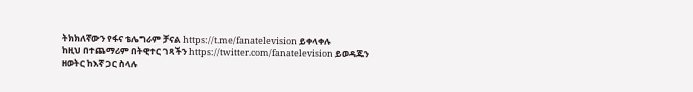ትክክለኛውን የፋና ቴሌግራም ቻናል https://t.me/fanatelevision ይቀላቀሉ
ከዚህ በተጨማሪም በትዊተር ገጻችን https://twitter.com/fanatelevision ይወዳጁን
ዘወትር ከእኛ ጋር ስላሉ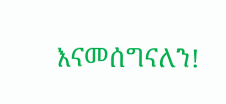እናመሰግናለን!